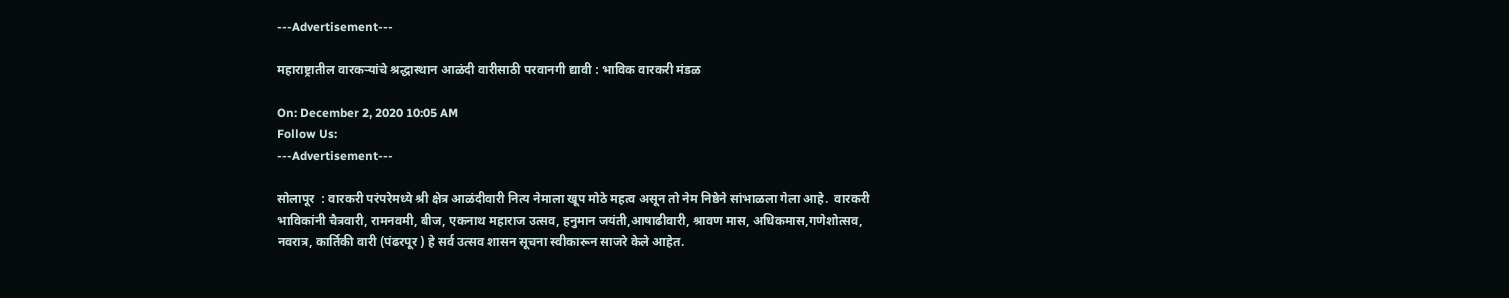---Advertisement---

महाराष्ट्रातील वारकऱ्यांचे श्रद्धास्थान आळंदी वारीसाठी परवानगी द्यावी : भाविक वारकरी मंडळ

On: December 2, 2020 10:05 AM
Follow Us:
---Advertisement---

सोलापूर  : वारकरी परंपरेमध्ये श्री क्षेत्र आळंदीवारी नित्य नेमाला खूप मोठे महत्व असून तो नेम निष्ठेने सांभाळला गेला आहे.  वारकरी भाविकांनी चैत्रवारी, रामनवमी, बीज, एकनाथ महाराज उत्सव, हनुमान जयंती,आषाढीवारी, श्रावण मास, अधिकमास,गणेशोत्सव, नवरात्र, कार्तिकी वारी (पंढरपूर ) हे सर्व उत्सव शासन सूचना स्वीकारून साजरे केले आहेत.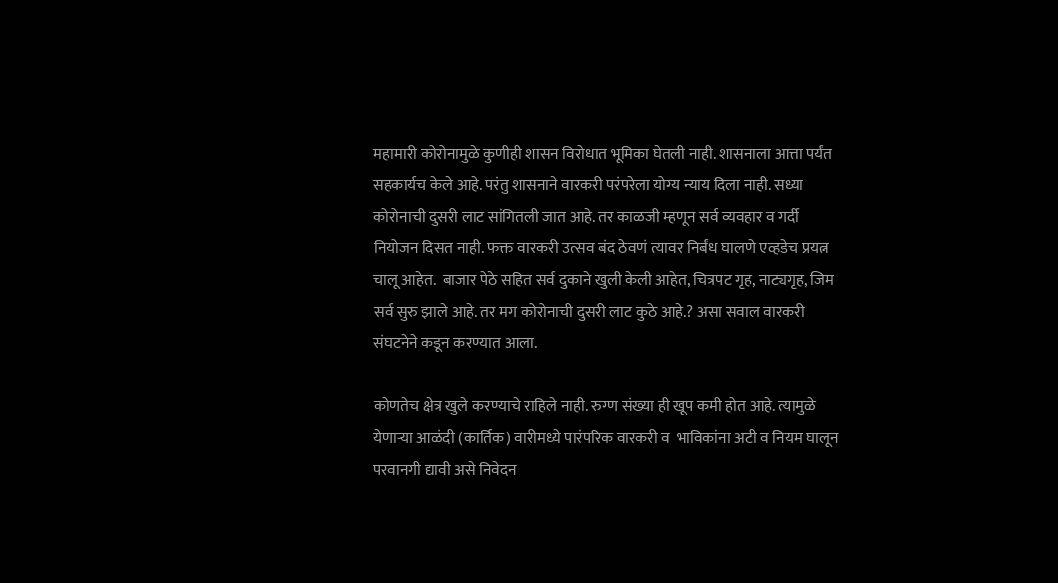महामारी कोरोनामुळे कुणीही शासन विरोधात भूमिका घेतली नाही. शासनाला आत्ता पर्यंत सहकार्यच केले आहे. परंतु शासनाने वारकरी परंपरेला योग्य न्याय दिला नाही. सध्या कोरोनाची दुसरी लाट सांगितली जात आहे. तर काळजी म्हणून सर्व व्यवहार व गर्दी नियोजन दिसत नाही. फक्त वारकरी उत्सव बंद ठेवणं त्यावर निर्बंध घालणे एव्हडेच प्रयत्न चालू आहेत.  बाजार पेठे सहित सर्व दुकाने खुली केली आहेत, चित्रपट गृह, नाट्यगृह, जिम सर्व सुरु झाले आहे. तर मग कोरोनाची दुसरी लाट कुठे आहे.? असा सवाल वारकरी संघटनेने कडून करण्यात आला.

कोणतेच क्षेत्र खुले करण्याचे राहिले नाही. रुग्ण संख्या ही खूप कमी होत आहे. त्यामुळे येणाऱ्या आळंदी (कार्तिक) वारीमध्ये पारंपरिक वारकरी व  भाविकांना अटी व नियम घालून परवानगी द्यावी असे निवेदन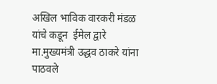अखिल भाविक वारकरी मंडळ यांचे कडून  ईमेल द्वारे मा.मुख्यमंत्री उद्धव ठाकरे यांना पाठवले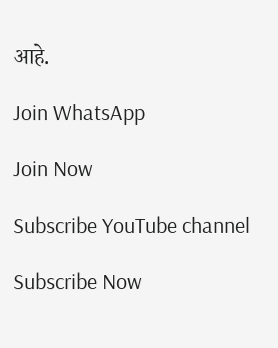आहे.

Join WhatsApp

Join Now

Subscribe YouTube channel

Subscribe Now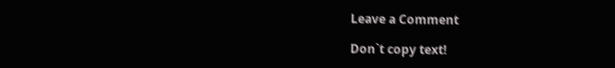Leave a Comment

Don`t copy text!